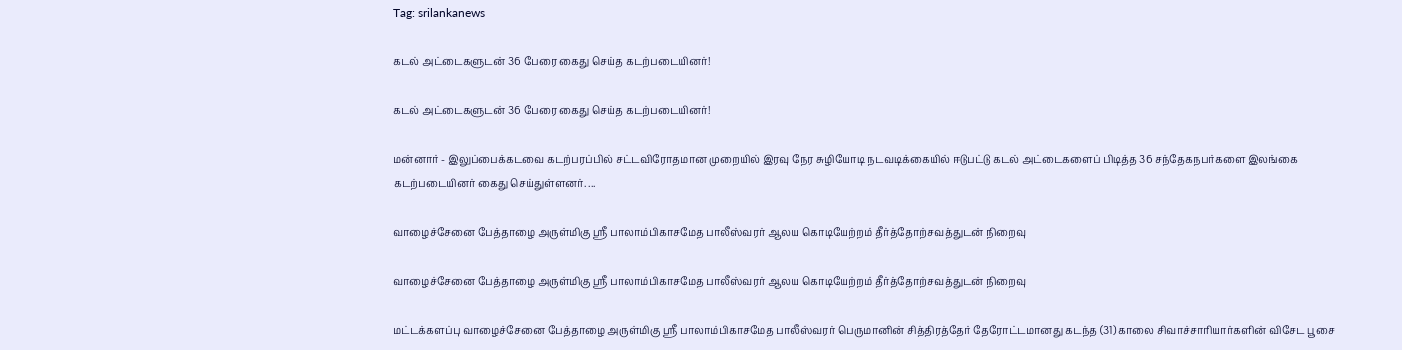Tag: srilankanews

கடல் அட்டைகளுடன் 36 பேரை கைது செய்த கடற்படையினர்!

கடல் அட்டைகளுடன் 36 பேரை கைது செய்த கடற்படையினர்!

மன்னார் - இலுப்பைக்கடவை கடற்பரப்பில் சட்டவிரோதமான முறையில் இரவு நேர சுழியோடி நடவடிக்கையில் ஈடுபட்டு கடல் அட்டைகளைப் பிடித்த 36 சந்தேகநபர்களை இலங்கை கடற்படையினர் கைது செய்துள்ளனர். ...

வாழைச்சேனை பேத்தாழை அருள்மிகு ஸ்ரீ பாலாம்பிகாசமேத பாலீஸ்வரர் ஆலய கொடியேற்றம் தீர்த்தோற்சவத்துடன் நிறைவு

வாழைச்சேனை பேத்தாழை அருள்மிகு ஸ்ரீ பாலாம்பிகாசமேத பாலீஸ்வரர் ஆலய கொடியேற்றம் தீர்த்தோற்சவத்துடன் நிறைவு

மட்டக்களப்பு வாழைச்சேனை பேத்தாழை அருள்மிகு ஸ்ரீ பாலாம்பிகாசமேத பாலீஸ்வரர் பெருமானின் சித்திரத்தேர் தேரோட்டமானது கடந்த (31) காலை சிவாச்சாரியார்களின் விசேட பூசை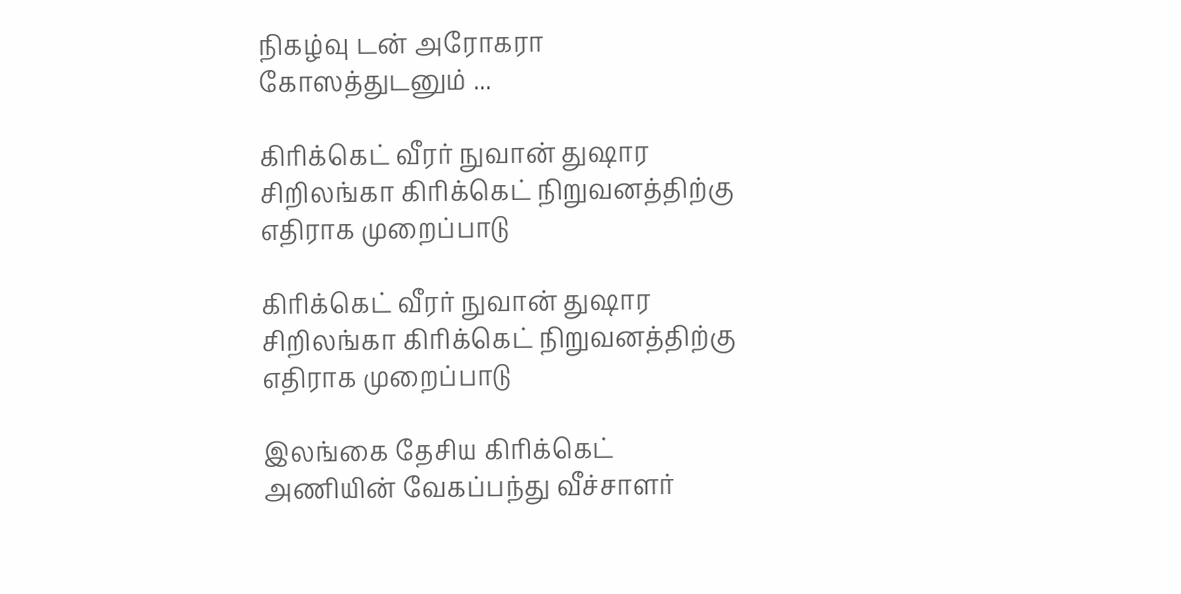நிகழ்வு டன் அரோகரா கோஸத்துடனும் ...

கிரிக்கெட் வீரர் நுவான் துஷார சிறிலங்கா கிரிக்கெட் நிறுவனத்திற்கு எதிராக முறைப்பாடு

கிரிக்கெட் வீரர் நுவான் துஷார சிறிலங்கா கிரிக்கெட் நிறுவனத்திற்கு எதிராக முறைப்பாடு

இலங்கை தேசிய கிரிக்கெட் அணியின் வேகப்பந்து வீச்சாளர்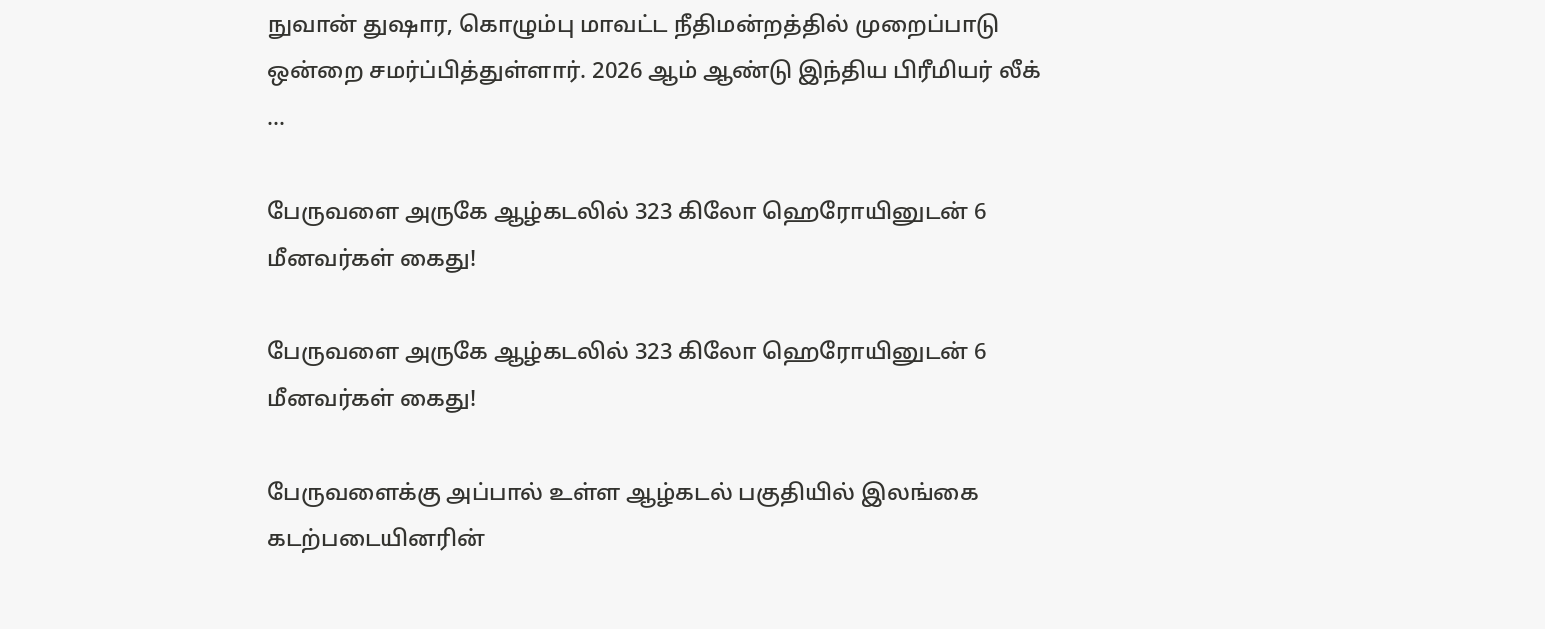நுவான் துஷார, கொழும்பு மாவட்ட நீதிமன்றத்தில் முறைப்பாடு ஒன்றை சமர்ப்பித்துள்ளார். 2026 ஆம் ஆண்டு இந்திய பிரீமியர் லீக் ...

பேருவளை அருகே ஆழ்கடலில் 323 கிலோ ஹெரோயினுடன் 6 மீனவர்கள் கைது!

பேருவளை அருகே ஆழ்கடலில் 323 கிலோ ஹெரோயினுடன் 6 மீனவர்கள் கைது!

பேருவளைக்கு அப்பால் உள்ள ஆழ்கடல் பகுதியில் இலங்கை கடற்படையினரின்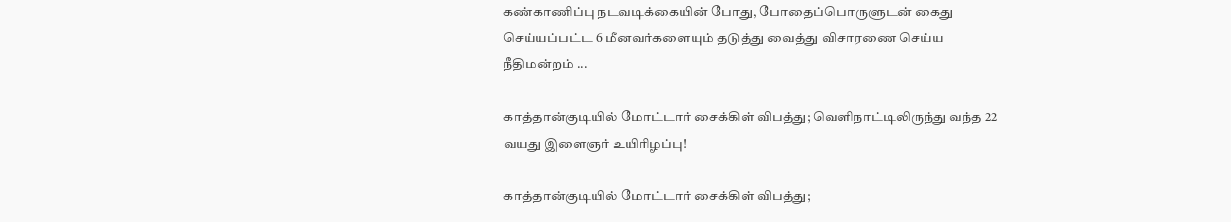கண்காணிப்பு நடவடிக்கையின் போது, போதைப்பொருளுடன் கைது செய்யப்பட்ட 6 மீனவர்களையும் தடுத்து வைத்து விசாரணை செய்ய நீதிமன்றம் ...

காத்தான்குடியில் மோட்டார் சைக்கிள் விபத்து; வெளிநாட்டிலிருந்து வந்த 22 வயது இளைஞர் உயிரிழப்பு!

காத்தான்குடியில் மோட்டார் சைக்கிள் விபத்து;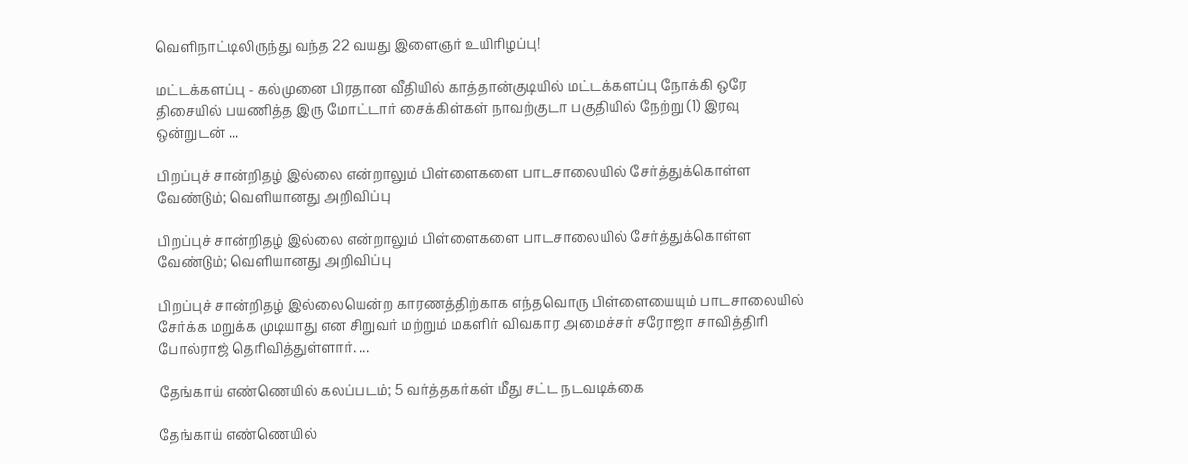வெளிநாட்டிலிருந்து வந்த 22 வயது இளைஞர் உயிரிழப்பு!

மட்டக்களப்பு - கல்முனை பிரதான வீதியில் காத்தான்குடியில் மட்டக்களப்பு நோக்கி ஒரே திசையில் பயணித்த இரு மோட்டார் சைக்கிள்கள் நாவற்குடா பகுதியில் நேற்று (1) இரவு ஒன்றுடன் ...

பிறப்புச் சான்றிதழ் இல்லை என்றாலும் பிள்ளைகளை பாடசாலையில் சேர்த்துக்கொள்ள வேண்டும்; வெளியானது அறிவிப்பு

பிறப்புச் சான்றிதழ் இல்லை என்றாலும் பிள்ளைகளை பாடசாலையில் சேர்த்துக்கொள்ள வேண்டும்; வெளியானது அறிவிப்பு

பிறப்புச் சான்றிதழ் இல்லையென்ற காரணத்திற்காக எந்தவொரு பிள்ளையையும் பாடசாலையில் சேர்க்க மறுக்க முடியாது என சிறுவர் மற்றும் மகளிர் விவகார அமைச்சர் சரோஜா சாவித்திரி போல்ராஜ் தெரிவித்துள்ளார். ...

தேங்காய் எண்ணெயில் கலப்படம்; 5 வர்த்தகர்கள் மீது சட்ட நடவடிக்கை

தேங்காய் எண்ணெயில்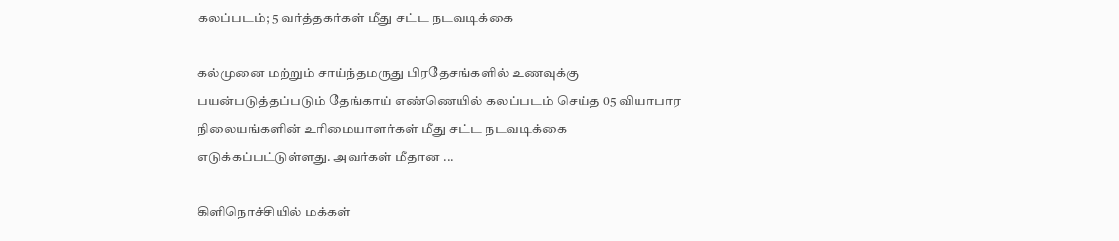கலப்படம்; 5 வர்த்தகர்கள் மீது சட்ட நடவடிக்கை

கல்முனை மற்றும் சாய்ந்தமருது பிரதேசங்களில் உணவுக்கு பயன்படுத்தப்படும் தேங்காய் எண்ணெயில் கலப்படம் செய்த 05 வியாபார நிலையங்களின் உரிமையாளர்கள் மீது சட்ட நடவடிக்கை எடுக்கப்பட்டுள்ளது. அவர்கள் மீதான ...

கிளிநொச்சியில் மக்கள்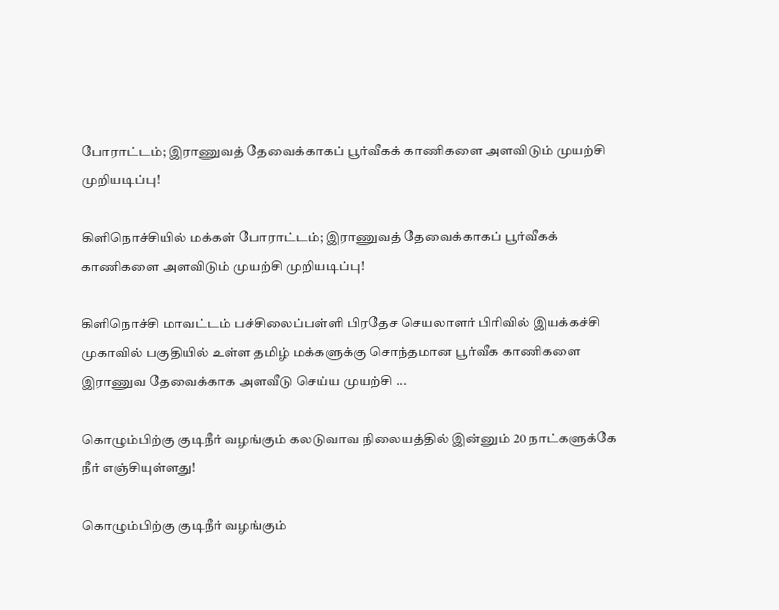போராட்டம்; இராணுவத் தேவைக்காகப் பூர்வீகக் காணிகளை அளவிடும் முயற்சி முறியடிப்பு!

கிளிநொச்சியில் மக்கள் போராட்டம்; இராணுவத் தேவைக்காகப் பூர்வீகக் காணிகளை அளவிடும் முயற்சி முறியடிப்பு!

கிளிநொச்சி மாவட்டம் பச்சிலைப்பள்ளி பிரதேச செயலாளர் பிரிவில் இயக்கச்சி முகாவில் பகுதியில் உள்ள தமிழ் மக்களுக்கு சொந்தமான பூர்வீக காணிகளை இராணுவ தேவைக்காக அளவீடு செய்ய முயற்சி ...

கொழும்பிற்கு குடிநீர் வழங்கும் கலடுவாவ நிலையத்தில் இன்னும் 20 நாட்களுக்கே நீர் எஞ்சியுள்ளது!

கொழும்பிற்கு குடிநீர் வழங்கும்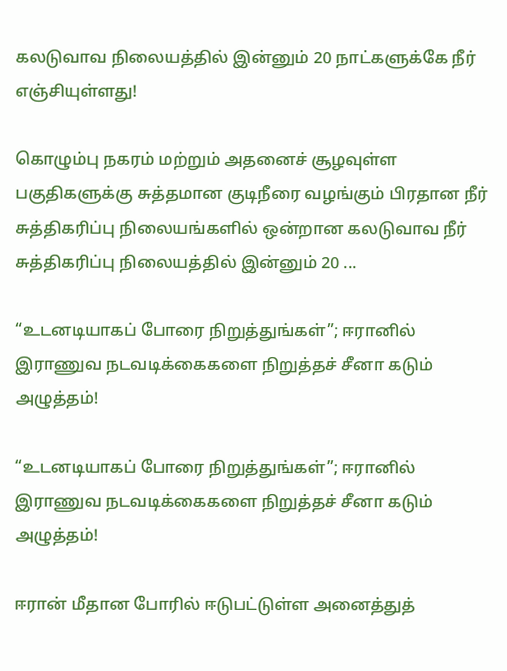கலடுவாவ நிலையத்தில் இன்னும் 20 நாட்களுக்கே நீர் எஞ்சியுள்ளது!

கொழும்பு நகரம் மற்றும் அதனைச் சூழவுள்ள பகுதிகளுக்கு சுத்தமான குடிநீரை வழங்கும் பிரதான நீர் சுத்திகரிப்பு நிலையங்களில் ஒன்றான கலடுவாவ நீர் சுத்திகரிப்பு நிலையத்தில் இன்னும் 20 ...

“உடனடியாகப் போரை நிறுத்துங்கள்”; ஈரானில் இராணுவ நடவடிக்கைகளை நிறுத்தச் சீனா கடும் அழுத்தம்!

“உடனடியாகப் போரை நிறுத்துங்கள்”; ஈரானில் இராணுவ நடவடிக்கைகளை நிறுத்தச் சீனா கடும் அழுத்தம்!

ஈரான் மீதான போரில் ஈடுபட்டுள்ள அனைத்துத்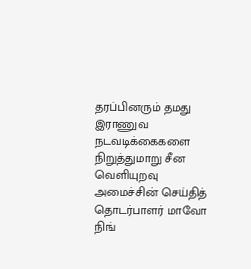தரப்பினரும் தமது இராணுவ நடவடிக்கைகளை நிறுத்துமாறு சீன வெளியுறவு அமைச்சின் செய்தித் தொடர்பாளர் மாவோ நிங்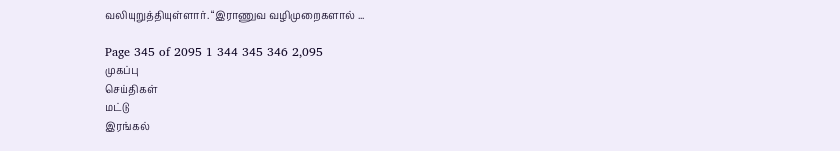வலியுறுத்தியுள்ளார். “இராணுவ வழிமுறைகளால் ...

Page 345 of 2095 1 344 345 346 2,095
முகப்பு
செய்திகள்
மட்டு
இரங்கல்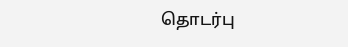தொடர்பு